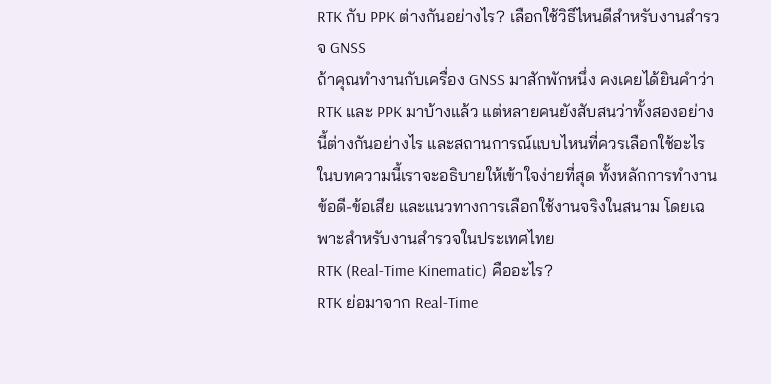RTK กับ PPK ต่างกันอย่างไร? เลือกใช้วิธีไหนดีสำหรับงานสำรวจ GNSS
ถ้าคุณทำงานกับเครื่อง GNSS มาสักพักหนึ่ง คงเคยได้ยินคำว่า RTK และ PPK มาบ้างแล้ว แต่หลายคนยังสับสนว่าทั้งสองอย่างนี้ต่างกันอย่างไร และสถานการณ์แบบไหนที่ควรเลือกใช้อะไร
ในบทความนี้เราจะอธิบายให้เข้าใจง่ายที่สุด ทั้งหลักการทำงาน ข้อดี-ข้อเสีย และแนวทางการเลือกใช้งานจริงในสนาม โดยเฉพาะสำหรับงานสำรวจในประเทศไทย
RTK (Real-Time Kinematic) คืออะไร?
RTK ย่อมาจาก Real-Time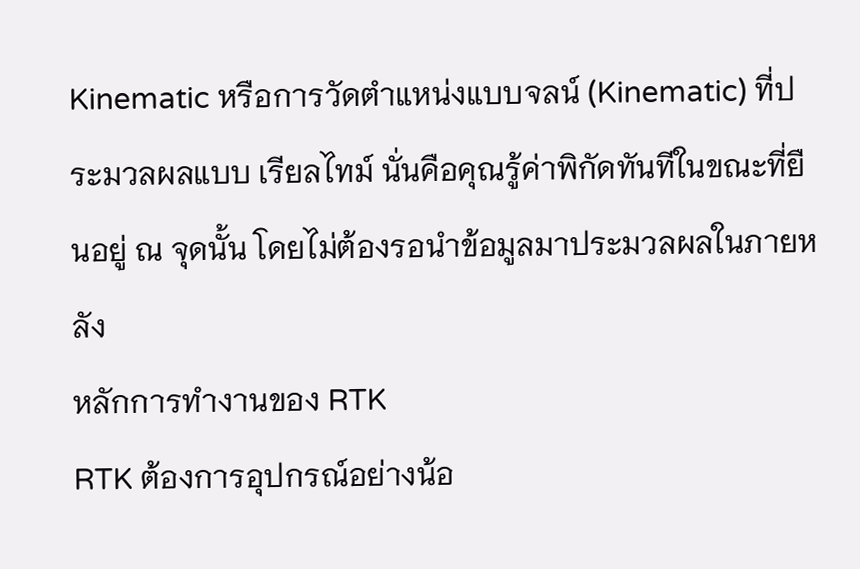Kinematic หรือการวัดตำแหน่งแบบจลน์ (Kinematic) ที่ประมวลผลแบบ เรียลไทม์ นั่นคือคุณรู้ค่าพิกัดทันทีในขณะที่ยืนอยู่ ณ จุดนั้น โดยไม่ต้องรอนำข้อมูลมาประมวลผลในภายหลัง
หลักการทำงานของ RTK
RTK ต้องการอุปกรณ์อย่างน้อ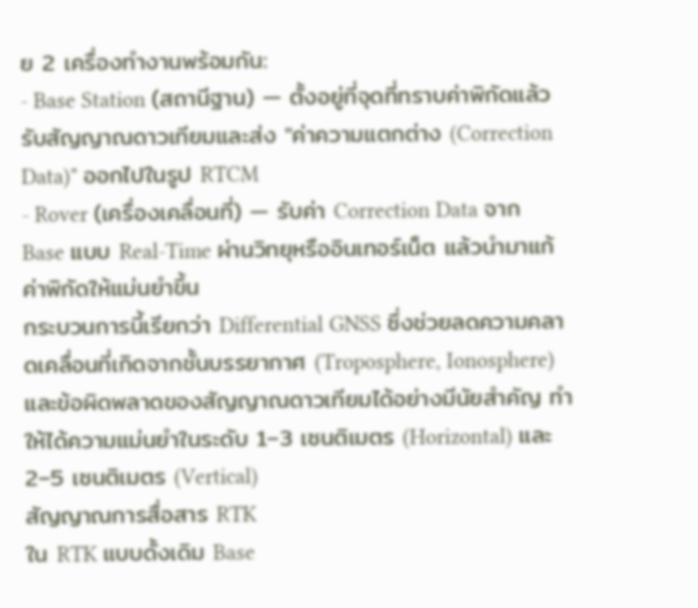ย 2 เครื่องทำงานพร้อมกัน:
- Base Station (สถานีฐาน) — ตั้งอยู่ที่จุดที่ทราบค่าพิกัดแล้ว รับสัญญาณดาวเทียมและส่ง "ค่าความแตกต่าง (Correction Data)" ออกไปในรูป RTCM
- Rover (เครื่องเคลื่อนที่) — รับค่า Correction Data จาก Base แบบ Real-Time ผ่านวิทยุหรืออินเทอร์เน็ต แล้วนำมาแก้ค่าพิกัดให้แม่นยำขึ้น
กระบวนการนี้เรียกว่า Differential GNSS ซึ่งช่วยลดความคลาดเคลื่อนที่เกิดจากชั้นบรรยากาศ (Troposphere, Ionosphere) และข้อผิดพลาดของสัญญาณดาวเทียมได้อย่างมีนัยสำคัญ ทำให้ได้ความแม่นยำในระดับ 1–3 เซนติเมตร (Horizontal) และ 2–5 เซนติเมตร (Vertical)
สัญญาณการสื่อสาร RTK
ใน RTK แบบดั้งเดิม Base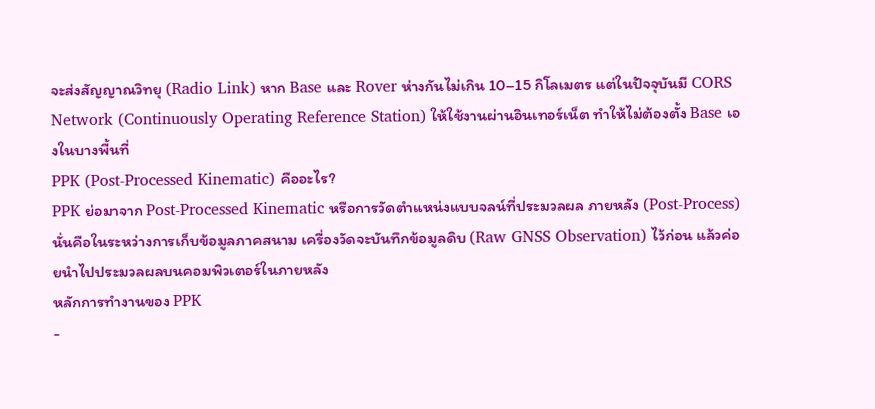จะส่งสัญญาณวิทยุ (Radio Link) หาก Base และ Rover ห่างกันไม่เกิน 10–15 กิโลเมตร แต่ในปัจจุบันมี CORS Network (Continuously Operating Reference Station) ให้ใช้งานผ่านอินเทอร์เน็ต ทำให้ไม่ต้องตั้ง Base เองในบางพื้นที่
PPK (Post-Processed Kinematic) คืออะไร?
PPK ย่อมาจาก Post-Processed Kinematic หรือการวัดตำแหน่งแบบจลน์ที่ประมวลผล ภายหลัง (Post-Process) นั่นคือในระหว่างการเก็บข้อมูลภาคสนาม เครื่องวัดจะบันทึกข้อมูลดิบ (Raw GNSS Observation) ไว้ก่อน แล้วค่อยนำไปประมวลผลบนคอมพิวเตอร์ในภายหลัง
หลักการทำงานของ PPK
-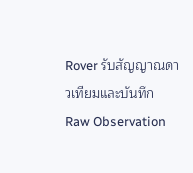Rover รับสัญญาณดาวเทียมและบันทึก Raw Observation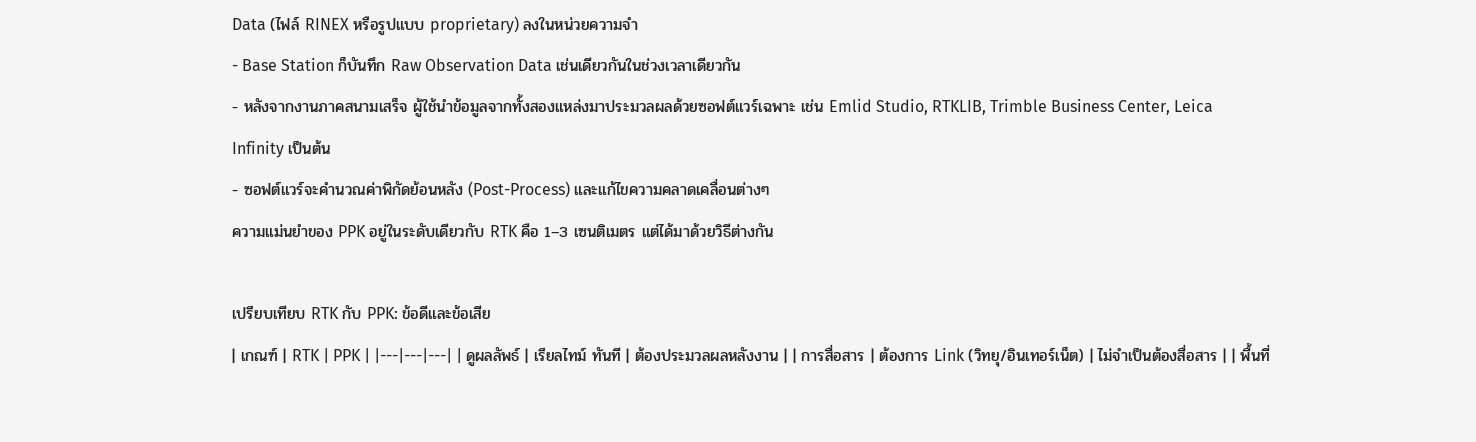Data (ไฟล์ RINEX หรือรูปแบบ proprietary) ลงในหน่วยความจำ
- Base Station ก็บันทึก Raw Observation Data เช่นเดียวกันในช่วงเวลาเดียวกัน
- หลังจากงานภาคสนามเสร็จ ผู้ใช้นำข้อมูลจากทั้งสองแหล่งมาประมวลผลด้วยซอฟต์แวร์เฉพาะ เช่น Emlid Studio, RTKLIB, Trimble Business Center, Leica Infinity เป็นต้น
- ซอฟต์แวร์จะคำนวณค่าพิกัดย้อนหลัง (Post-Process) และแก้ไขความคลาดเคลื่อนต่างๆ
ความแม่นยำของ PPK อยู่ในระดับเดียวกับ RTK คือ 1–3 เซนติเมตร แต่ได้มาด้วยวิธีต่างกัน

เปรียบเทียบ RTK กับ PPK: ข้อดีและข้อเสีย
| เกณฑ์ | RTK | PPK | |---|---|---| | ดูผลลัพธ์ | เรียลไทม์ ทันที | ต้องประมวลผลหลังงาน | | การสื่อสาร | ต้องการ Link (วิทยุ/อินเทอร์เน็ต) | ไม่จำเป็นต้องสื่อสาร | | พื้นที่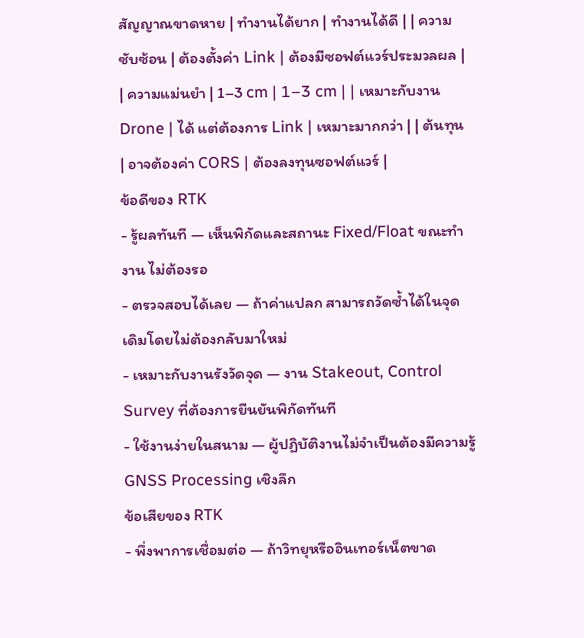สัญญาณขาดหาย | ทำงานได้ยาก | ทำงานได้ดี | | ความซับซ้อน | ต้องตั้งค่า Link | ต้องมีซอฟต์แวร์ประมวลผล | | ความแม่นยำ | 1–3 cm | 1–3 cm | | เหมาะกับงาน Drone | ได้ แต่ต้องการ Link | เหมาะมากกว่า | | ต้นทุน | อาจต้องค่า CORS | ต้องลงทุนซอฟต์แวร์ |
ข้อดีของ RTK
- รู้ผลทันที — เห็นพิกัดและสถานะ Fixed/Float ขณะทำงาน ไม่ต้องรอ
- ตรวจสอบได้เลย — ถ้าค่าแปลก สามารถวัดซ้ำได้ในจุดเดิมโดยไม่ต้องกลับมาใหม่
- เหมาะกับงานรังวัดจุด — งาน Stakeout, Control Survey ที่ต้องการยืนยันพิกัดทันที
- ใช้งานง่ายในสนาม — ผู้ปฏิบัติงานไม่จำเป็นต้องมีความรู้ GNSS Processing เชิงลึก
ข้อเสียของ RTK
- พึ่งพาการเชื่อมต่อ — ถ้าวิทยุหรืออินเทอร์เน็ตขาด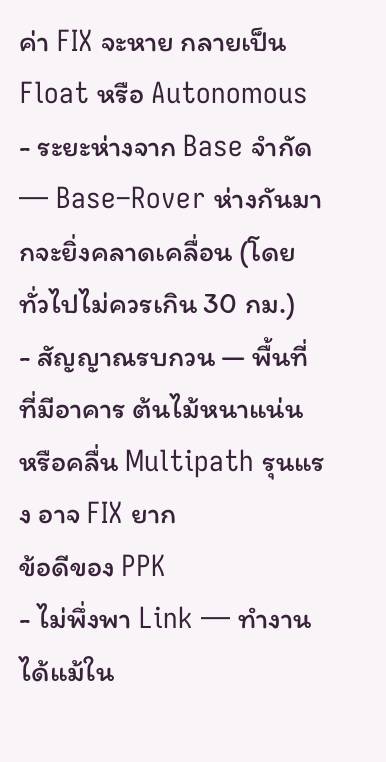ค่า FIX จะหาย กลายเป็น Float หรือ Autonomous
- ระยะห่างจาก Base จำกัด — Base–Rover ห่างกันมากจะยิ่งคลาดเคลื่อน (โดยทั่วไปไม่ควรเกิน 30 กม.)
- สัญญาณรบกวน — พื้นที่ที่มีอาคาร ต้นไม้หนาแน่น หรือคลื่น Multipath รุนแรง อาจ FIX ยาก
ข้อดีของ PPK
- ไม่พึ่งพา Link — ทำงานได้แม้ใน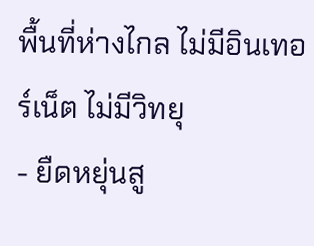พื้นที่ห่างไกล ไม่มีอินเทอร์เน็ต ไม่มีวิทยุ
- ยืดหยุ่นสู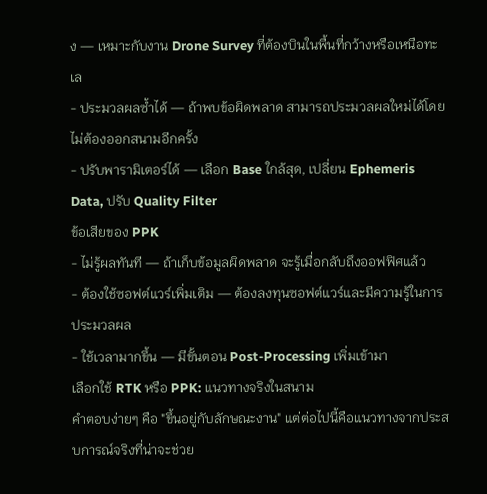ง — เหมาะกับงาน Drone Survey ที่ต้องบินในพื้นที่กว้างหรือเหนือทะเล
- ประมวลผลซ้ำได้ — ถ้าพบข้อผิดพลาด สามารถประมวลผลใหม่ได้โดยไม่ต้องออกสนามอีกครั้ง
- ปรับพารามิเตอร์ได้ — เลือก Base ใกล้สุด, เปลี่ยน Ephemeris Data, ปรับ Quality Filter
ข้อเสียของ PPK
- ไม่รู้ผลทันที — ถ้าเก็บข้อมูลผิดพลาด จะรู้เมื่อกลับถึงออฟฟิศแล้ว
- ต้องใช้ซอฟต์แวร์เพิ่มเติม — ต้องลงทุนซอฟต์แวร์และมีความรู้ในการประมวลผล
- ใช้เวลามากขึ้น — มีขั้นตอน Post-Processing เพิ่มเข้ามา
เลือกใช้ RTK หรือ PPK: แนวทางจริงในสนาม
คำตอบง่ายๆ คือ "ขึ้นอยู่กับลักษณะงาน" แต่ต่อไปนี้คือแนวทางจากประสบการณ์จริงที่น่าจะช่วย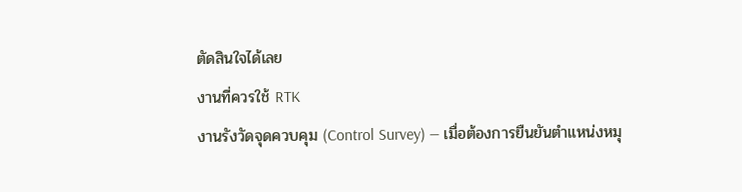ตัดสินใจได้เลย
งานที่ควรใช้ RTK
งานรังวัดจุดควบคุม (Control Survey) — เมื่อต้องการยืนยันตำแหน่งหมุ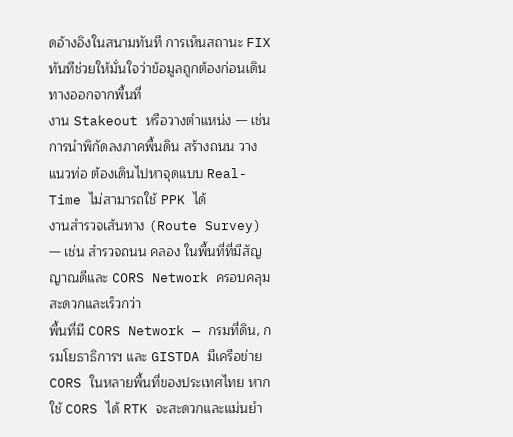ดอ้างอิงในสนามทันที การเห็นสถานะ FIX ทันทีช่วยให้มั่นใจว่าข้อมูลถูกต้องก่อนเดินทางออกจากพื้นที่
งาน Stakeout หรือวางตำแหน่ง — เช่น การนำพิกัดลงภาคพื้นดิน สร้างถนน วางแนวท่อ ต้องเดินไปหาจุดแบบ Real-Time ไม่สามารถใช้ PPK ได้
งานสำรวจเส้นทาง (Route Survey) — เช่น สำรวจถนน คลอง ในพื้นที่ที่มีสัญญาณดีและ CORS Network ครอบคลุม สะดวกและเร็วกว่า
พื้นที่มี CORS Network — กรมที่ดิน, กรมโยธาธิการฯ และ GISTDA มีเครือข่าย CORS ในหลายพื้นที่ของประเทศไทย หากใช้ CORS ได้ RTK จะสะดวกและแม่นยำ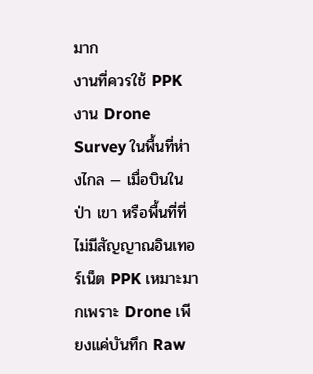มาก
งานที่ควรใช้ PPK
งาน Drone Survey ในพื้นที่ห่างไกล — เมื่อบินในป่า เขา หรือพื้นที่ที่ไม่มีสัญญาณอินเทอร์เน็ต PPK เหมาะมากเพราะ Drone เพียงแค่บันทึก Raw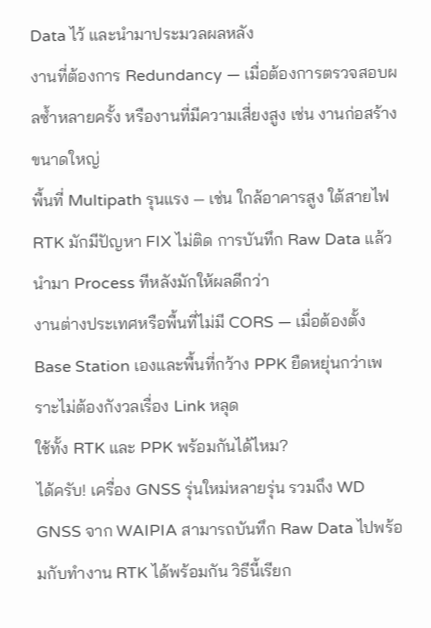Data ไว้ และนำมาประมวลผลหลัง
งานที่ต้องการ Redundancy — เมื่อต้องการตรวจสอบผลซ้ำหลายครั้ง หรืองานที่มีความเสี่ยงสูง เช่น งานก่อสร้างขนาดใหญ่
พื้นที่ Multipath รุนแรง — เช่น ใกล้อาคารสูง ใต้สายไฟ RTK มักมีปัญหา FIX ไม่ติด การบันทึก Raw Data แล้วนำมา Process ทีหลังมักให้ผลดีกว่า
งานต่างประเทศหรือพื้นที่ไม่มี CORS — เมื่อต้องตั้ง Base Station เองและพื้นที่กว้าง PPK ยืดหยุ่นกว่าเพราะไม่ต้องกังวลเรื่อง Link หลุด
ใช้ทั้ง RTK และ PPK พร้อมกันได้ไหม?
ได้ครับ! เครื่อง GNSS รุ่นใหม่หลายรุ่น รวมถึง WD GNSS จาก WAIPIA สามารถบันทึก Raw Data ไปพร้อมกับทำงาน RTK ได้พร้อมกัน วิธีนี้เรียก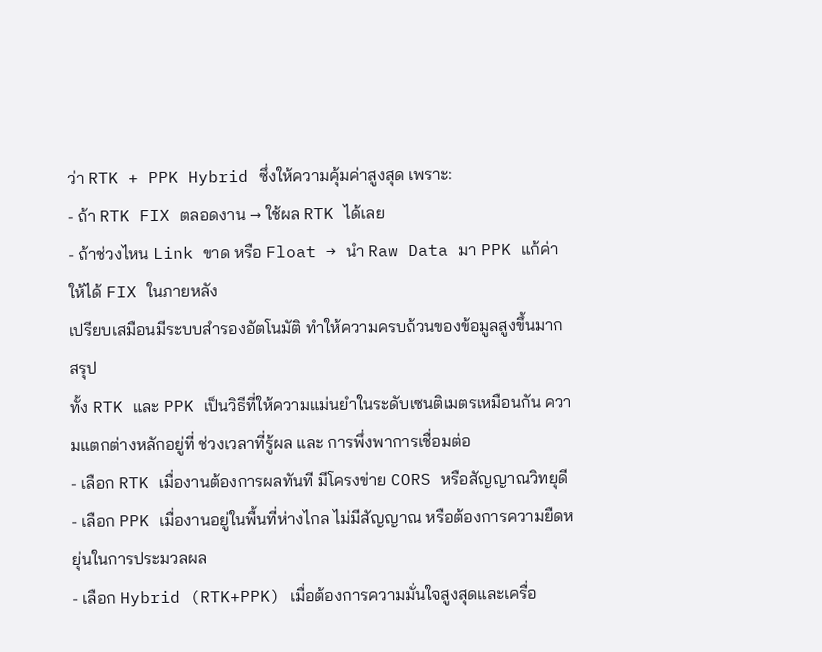ว่า RTK + PPK Hybrid ซึ่งให้ความคุ้มค่าสูงสุด เพราะ:
- ถ้า RTK FIX ตลอดงาน → ใช้ผล RTK ได้เลย
- ถ้าช่วงไหน Link ขาด หรือ Float → นำ Raw Data มา PPK แก้ค่าให้ได้ FIX ในภายหลัง
เปรียบเสมือนมีระบบสำรองอัตโนมัติ ทำให้ความครบถ้วนของข้อมูลสูงขึ้นมาก
สรุป
ทั้ง RTK และ PPK เป็นวิธีที่ให้ความแม่นยำในระดับเซนติเมตรเหมือนกัน ความแตกต่างหลักอยู่ที่ ช่วงเวลาที่รู้ผล และ การพึ่งพาการเชื่อมต่อ
- เลือก RTK เมื่องานต้องการผลทันที มีโครงข่าย CORS หรือสัญญาณวิทยุดี
- เลือก PPK เมื่องานอยู่ในพื้นที่ห่างไกล ไม่มีสัญญาณ หรือต้องการความยืดหยุ่นในการประมวลผล
- เลือก Hybrid (RTK+PPK) เมื่อต้องการความมั่นใจสูงสุดและเครื่อ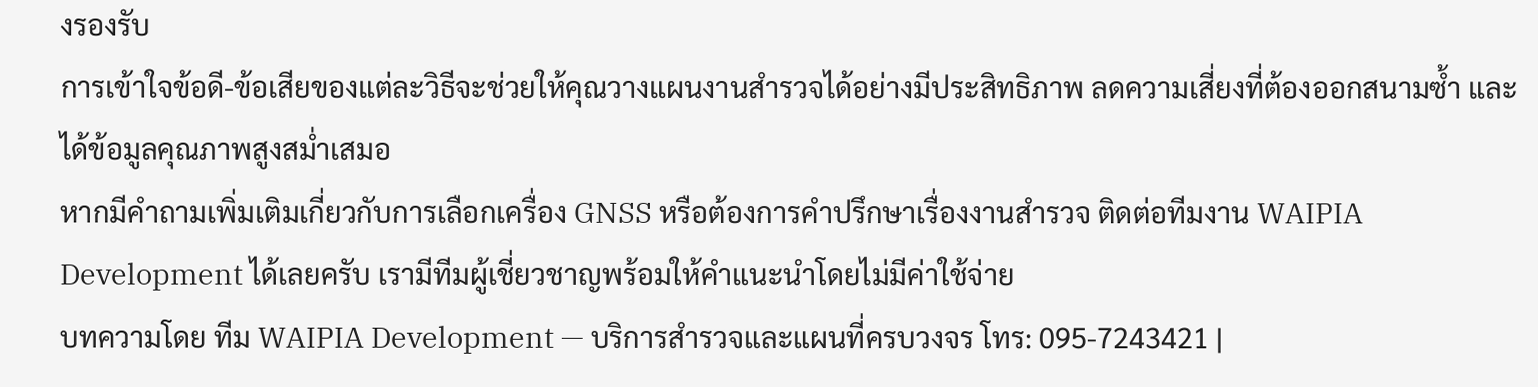งรองรับ
การเข้าใจข้อดี-ข้อเสียของแต่ละวิธีจะช่วยให้คุณวางแผนงานสำรวจได้อย่างมีประสิทธิภาพ ลดความเสี่ยงที่ต้องออกสนามซ้ำ และได้ข้อมูลคุณภาพสูงสม่ำเสมอ
หากมีคำถามเพิ่มเติมเกี่ยวกับการเลือกเครื่อง GNSS หรือต้องการคำปรึกษาเรื่องงานสำรวจ ติดต่อทีมงาน WAIPIA Development ได้เลยครับ เรามีทีมผู้เชี่ยวชาญพร้อมให้คำแนะนำโดยไม่มีค่าใช้จ่าย
บทความโดย ทีม WAIPIA Development — บริการสำรวจและแผนที่ครบวงจร โทร: 095-7243421 |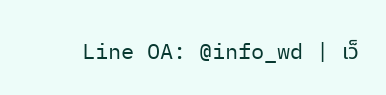Line OA: @info_wd | เว็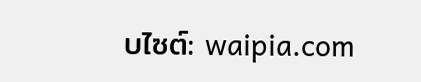บไซต์: waipia.com